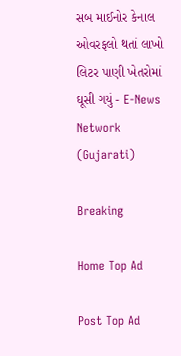સબ માઈનોર કેનાલ ઓવરફલો થતાં લાખો લિટર પાણી ખેતરોમાં ઘૂસી ગયું - E-News Network (Gujarati)

Breaking

Home Top Ad

Post Top Ad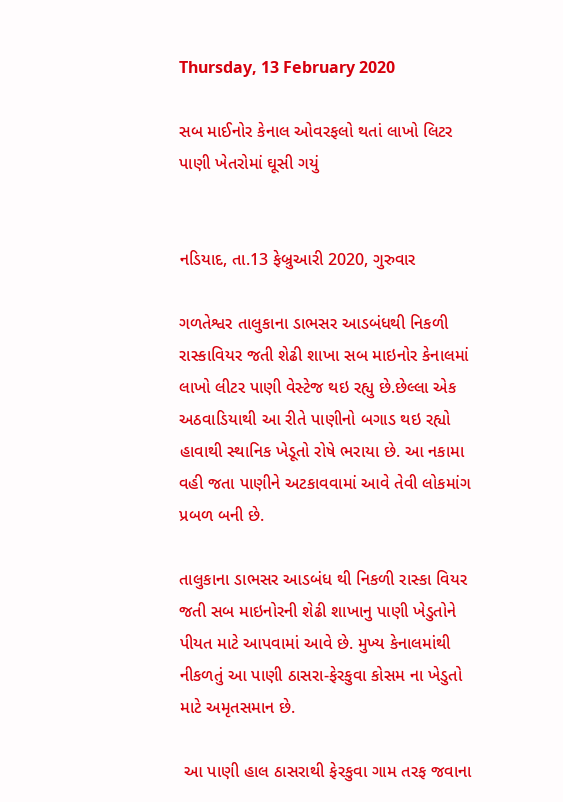Thursday, 13 February 2020

સબ માઈનોર કેનાલ ઓવરફલો થતાં લાખો લિટર પાણી ખેતરોમાં ઘૂસી ગયું


નડિયાદ, તા.13 ફેબ્રુઆરી 2020, ગુરુવાર

ગળતેશ્વર તાલુકાના ડાભસર આડબંધથી નિકળી રાસ્કાવિયર જતી શેઢી શાખા સબ માઇનોર કેનાલમાં લાખો લીટર પાણી વેસ્ટેજ થઇ રહ્યુ છે.છેલ્લા એક અઠવાડિયાથી આ રીતે પાણીનો બગાડ થઇ રહ્યો હાવાથી સ્થાનિક ખેડૂતો રોષે ભરાયા છે. આ નકામા વહી જતા પાણીને અટકાવવામાં આવે તેવી લોકમાંગ પ્રબળ બની છે.

તાલુકાના ડાભસર આડબંધ થી નિકળી રાસ્કા વિયર જતી સબ માઇનોરની શેઢી શાખાનુ પાણી ખેડુતોને પીયત માટે આપવામાં આવે છે. મુખ્ય કેનાલમાંથી નીકળતું આ પાણી ઠાસરા-ફેરકુવા કોસમ ના ખેડુતો માટે અમૃતસમાન છે.

 આ પાણી હાલ ઠાસરાથી ફેરકુવા ગામ તરફ જવાના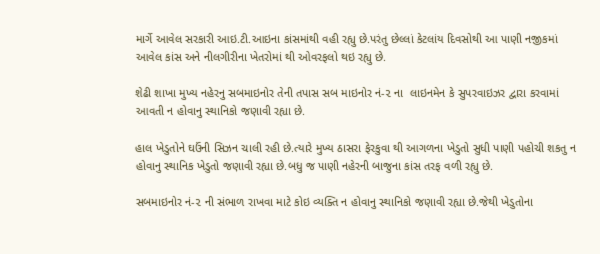માર્ગે આવેલ સરકારી આઇ.ટી.આઇના કાંસમાંથી વહી રહ્યુ છે.પરંતુ છેલ્લાં કેટલાંય દિવસોથી આ પાણી નજીકમાં આવેલ કાંસ અને નીલગીરીના ખેતરોમાં થી ઓવરફલો થઇ રહ્યુ છે.

શેઢી શાખા મુખ્ય નહેરનુ સબમાઇનોર તેની તપાસ સબ માઇનોર નં-૨ ના  લાઇનમેન કે સુપરવાઇઝર દ્વારા કરવામાં આવતી ન હોવાનુ સ્થાનિકો જણાવી રહ્યા છે.

હાલ ખેડુતોને ઘઉંની સિઝન ચાલી રહી છે.ત્યારે મુખ્ય ઠાસરા ફેરકુવા થી આગળના ખેડુતો સુધી પાણી પહોચી શકતુ ન હોવાનુ સ્થાનિક ખેડુતો જણાવી રહ્યા છે.બધુ જ પાણી નહેરની બાજુના કાંસ તરફ વળી રહ્યુ છે.

સબમાઇનોર નં-૨ ની સંભાળ રાખવા માટે કોઇ વ્યક્તિ ન હોવાનુ સ્થાનિકો જણાવી રહ્યા છે.જેથી ખેડુતોના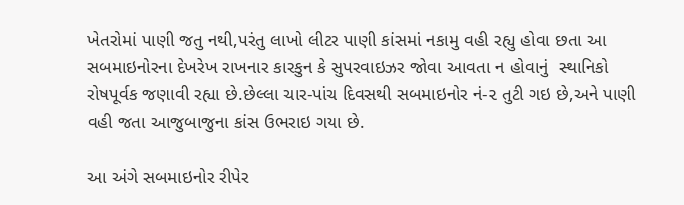ખેતરોમાં પાણી જતુ નથી,પરંતુ લાખો લીટર પાણી કાંસમાં નકામુ વહી રહ્યુ હોવા છતા આ સબમાઇનોરના દેખરેખ રાખનાર કારકુન કે સુપરવાઇઝર જોવા આવતા ન હોવાનું  સ્થાનિકો રોષપૂર્વક જણાવી રહ્યા છે.છેલ્લા ચાર-પાંચ દિવસથી સબમાઇનોર નં-૨ તુટી ગઇ છે,અને પાણી વહી જતા આજુબાજુના કાંસ ઉભરાઇ ગયા છે.

આ અંગે સબમાઇનોર રીપેર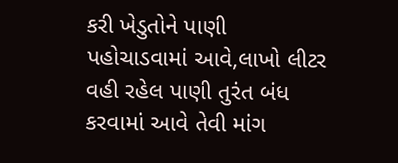કરી ખેડુતોને પાણી પહોચાડવામાં આવે,લાખો લીટર વહી રહેલ પાણી તુરંત બંધ કરવામાં આવે તેવી માંગ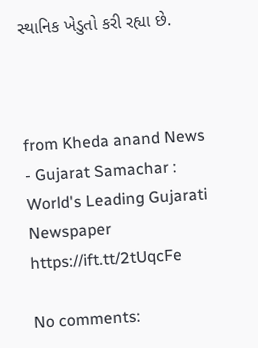સ્થાનિક ખેડુતો કરી રહ્યા છે.



from Kheda anand News - Gujarat Samachar : World's Leading Gujarati Newspaper https://ift.tt/2tUqcFe

No comments: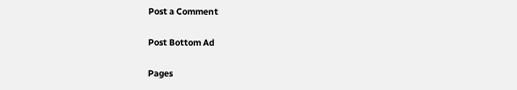Post a Comment

Post Bottom Ad

Pages